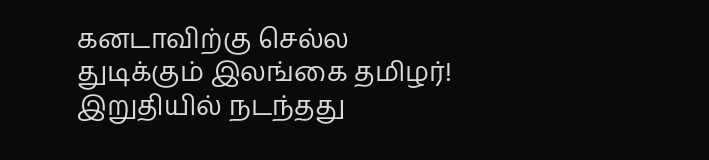கனடாவிற்கு செல்ல துடிக்கும் இலங்கை தமிழர்! இறுதியில் நடந்தது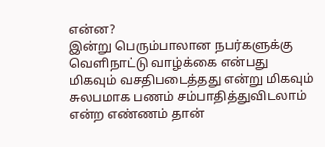என்ன?
இன்று பெரும்பாலான நபர்களுக்கு வெளிநாட்டு வாழ்க்கை என்பது மிகவும் வசதிபடைத்தது என்று மிகவும் சுலபமாக பணம் சம்பாதித்துவிடலாம் என்ற எண்ணம் தான்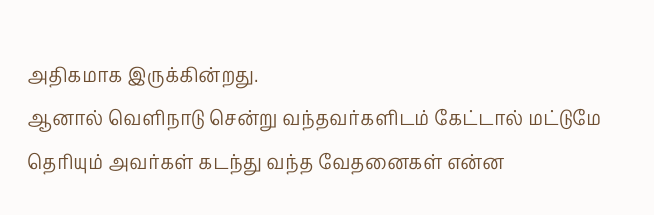அதிகமாக இருக்கின்றது.
ஆனால் வெளிநாடு சென்று வந்தவர்களிடம் கேட்டால் மட்டுமே தெரியும் அவர்கள் கடந்து வந்த வேதனைகள் என்ன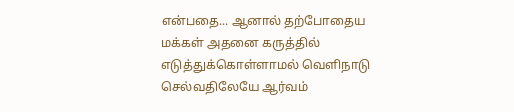என்பதை... ஆனால் தற்போதைய மக்கள் அதனை கருத்தில் எடுத்துக்கொள்ளாமல் வெளிநாடு செல்வதிலேயே ஆர்வம்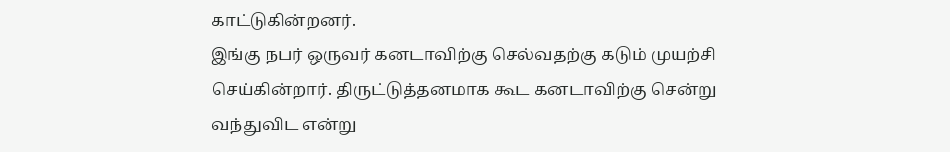காட்டுகின்றனர்.
இங்கு நபர் ஒருவர் கனடாவிற்கு செல்வதற்கு கடும் முயற்சி செய்கின்றார். திருட்டுத்தனமாக கூட கனடாவிற்கு சென்று வந்துவிட என்று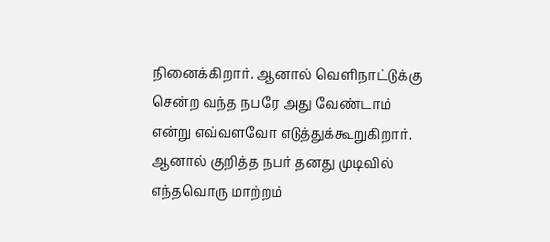நினைக்கிறார். ஆனால் வெளிநாட்டுக்கு சென்ற வந்த நபரே அது வேண்டாம் என்று எவ்வளவோ எடுத்துக்கூறுகிறார். ஆனால் குறித்த நபர் தனது முடிவில் எந்தவொரு மாற்றம்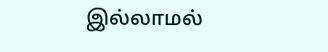இல்லாமல்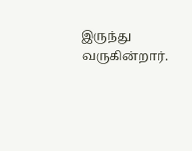இருந்து வருகின்றார்.